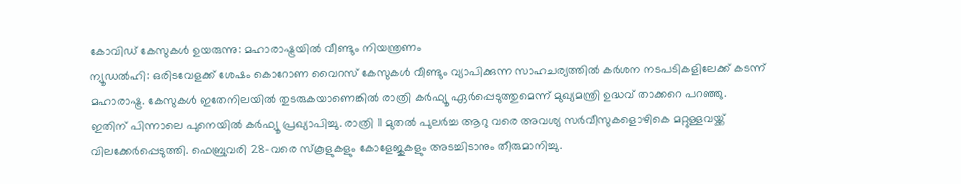കോവിഡ് കേസുകൾ ഉയരുന്നു: മഹാരാഷ്ട്രയിൽ വീണ്ടും നിയന്ത്രണം
ന്യൂഡൽഹി: ഒരിടവേളക്ക് ശേഷം കൊറോണ വൈറസ് കേസുകൾ വീണ്ടും വ്യാപിക്കുന്ന സാഹചര്യത്തിൽ കർശന നടപടികളിലേക്ക് കടന്ന് മഹാരാഷ്ട്ര. കേസുകൾ ഇതേനിലയിൽ തുടരുകയാണെങ്കിൽ രാത്രി കർഫ്യൂ ഏർപ്പെടുത്തുമെന്ന് മുഖ്യമന്ത്രി ഉദ്ധവ് താക്കറെ പറഞ്ഞു.
ഇതിന് പിന്നാലെ പുനെയിൽ കർഫ്യൂ പ്രഖ്യാപിച്ചു. രാത്രി 11 മുതൽ പുലർച്ച ആറു വരെ അവശ്യ സർവീസുകളൊഴികെ മറ്റുള്ളവയ്ക്ക് വിലക്കേർപ്പെടുത്തി. ഫെബ്രുവരി 28−വരെ സ്കൂളുകളും കോളേജുകളും അടച്ചിടാനും തീരുമാനിച്ചു.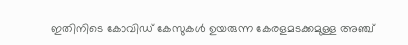ഇതിനിടെ കോവിഡ് കേസുകൾ ഉയരുന്ന കേരളമടക്കമുള്ള അഞ്ച്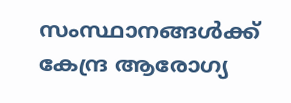സംസ്ഥാനങ്ങൾക്ക് കേന്ദ്ര ആരോഗ്യ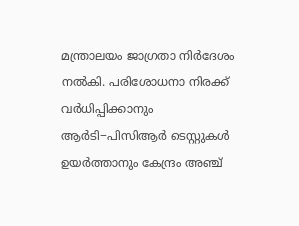മന്ത്രാലയം ജാഗ്രതാ നിർദേശം നൽകി. പരിശോധനാ നിരക്ക് വർധിപ്പിക്കാനും ആർടി−പിസിആർ ടെസ്റ്റുകൾ ഉയർത്താനും കേന്ദ്രം അഞ്ച്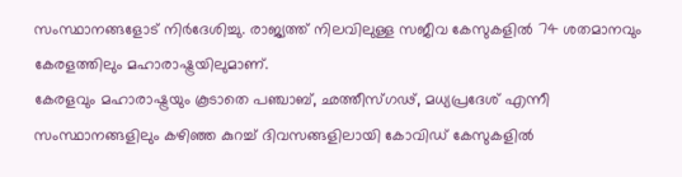സംസ്ഥാനങ്ങളോട് നിർദേശിച്ചു. രാജ്യത്ത് നിലവിലുള്ള സജീവ കേസുകളിൽ 74 ശതമാനവും കേരളത്തിലും മഹാരാഷ്ട്രയിലുമാണ്.
കേരളവും മഹാരാഷ്ട്രയും കൂടാതെ പഞ്ചാബ്, ഛത്തീസ്ഗഢ്, മധ്യപ്രദേശ് എന്നീ സംസ്ഥാനങ്ങളിലും കഴിഞ്ഞ കുറച്ച് ദിവസങ്ങളിലായി കോവിഡ് കേസുകളിൽ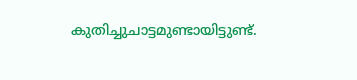കുതിച്ചുചാട്ടമുണ്ടായിട്ടുണ്ട്.